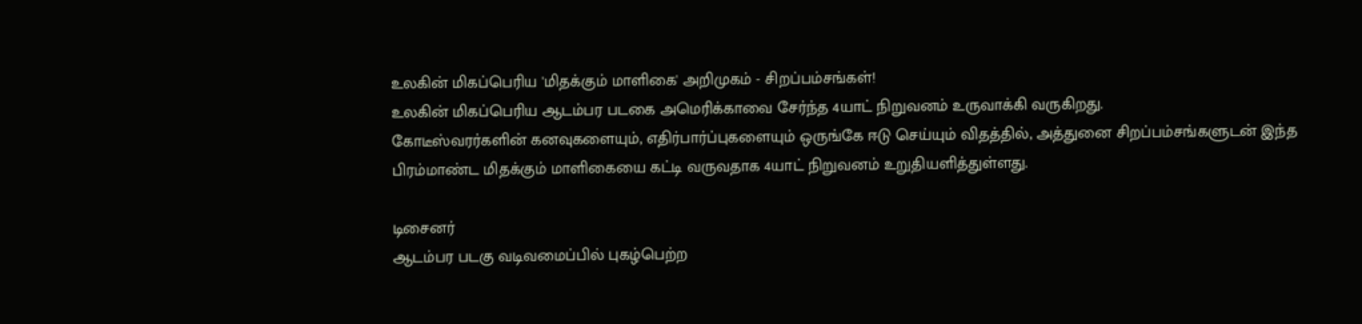உலகின் மிகப்பெரிய 'மிதக்கும் மாளிகை' அறிமுகம் - சிறப்பம்சங்கள்!
உலகின் மிகப்பெரிய ஆடம்பர படகை அமெரிக்காவை சேர்ந்த 4யாட் நிறுவனம் உருவாக்கி வருகிறது.
கோடீஸ்வரர்களின் கனவுகளையும், எதிர்பார்ப்புகளையும் ஒருங்கே ஈடு செய்யும் விதத்தில், அத்துனை சிறப்பம்சங்களுடன் இந்த பிரம்மாண்ட மிதக்கும் மாளிகையை கட்டி வருவதாக 4யாட் நிறுவனம் உறுதியளித்துள்ளது.

டிசைனர்
ஆடம்பர படகு வடிவமைப்பில் புகழ்பெற்ற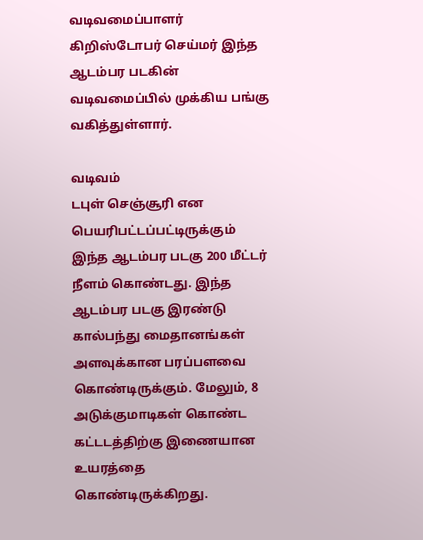வடிவமைப்பாளர் கிறிஸ்டோபர் செய்மர் இந்த ஆடம்பர படகின் வடிவமைப்பில் முக்கிய பங்கு வகித்துள்ளார்.

வடிவம்
டபுள் செஞ்சூரி என பெயரிபட்டப்பட்டிருக்கும் இந்த ஆடம்பர படகு 200 மீட்டர் நீளம் கொண்டது. இந்த ஆடம்பர படகு இரண்டு கால்பந்து மைதானங்கள் அளவுக்கான பரப்பளவை கொண்டிருக்கும். மேலும், 8 அடுக்குமாடிகள் கொண்ட கட்டடத்திற்கு இணையான உயரத்தை கொண்டிருக்கிறது.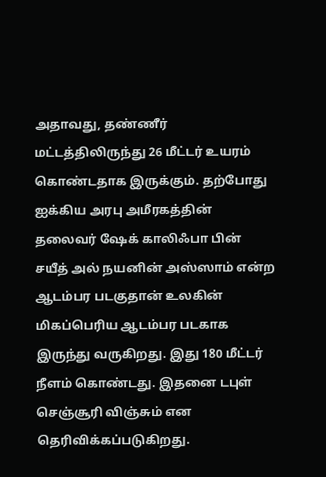அதாவது, தண்ணீர் மட்டத்திலிருந்து 26 மீட்டர் உயரம் கொண்டதாக இருக்கும். தற்போது ஐக்கிய அரபு அமீரகத்தின் தலைவர் ஷேக் காலிஃபா பின் சயீத் அல் நயனின் அஸ்ஸாம் என்ற ஆடம்பர படகுதான் உலகின் மிகப்பெரிய ஆடம்பர படகாக இருந்து வருகிறது. இது 180 மீட்டர் நீளம் கொண்டது. இதனை டபுள் செஞ்சூரி விஞ்சும் என தெரிவிக்கப்படுகிறது.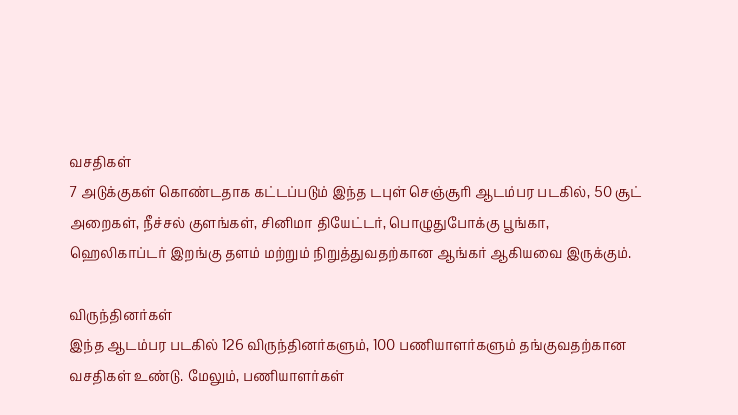வசதிகள்
7 அடுக்குகள் கொண்டதாக கட்டப்படும் இந்த டபுள் செஞ்சூரி ஆடம்பர படகில், 50 சூட் அறைகள், நீச்சல் குளங்கள், சினிமா தியேட்டர், பொழுதுபோக்கு பூங்கா, ஹெலிகாப்டர் இறங்கு தளம் மற்றும் நிறுத்துவதற்கான ஆங்கர் ஆகியவை இருக்கும்.

விருந்தினர்கள்
இந்த ஆடம்பர படகில் 126 விருந்தினர்களும், 100 பணியாளர்களும் தங்குவதற்கான வசதிகள் உண்டு. மேலும், பணியாளர்கள்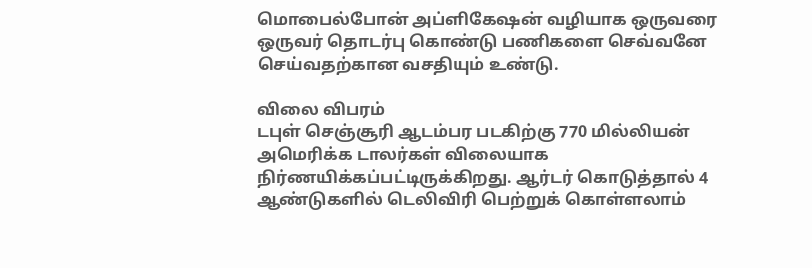மொபைல்போன் அப்ளிகேஷன் வழியாக ஒருவரை ஒருவர் தொடர்பு கொண்டு பணிகளை செவ்வனே செய்வதற்கான வசதியும் உண்டு.

விலை விபரம்
டபுள் செஞ்சூரி ஆடம்பர படகிற்கு 770 மில்லியன் அமெரிக்க டாலர்கள் விலையாக நிர்ணயிக்கப்பட்டிருக்கிறது. ஆர்டர் கொடுத்தால் 4 ஆண்டுகளில் டெலிவிரி பெற்றுக் கொள்ளலாம்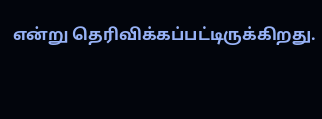என்று தெரிவிக்கப்பட்டிருக்கிறது.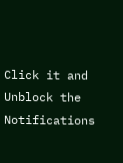Click it and Unblock the Notifications